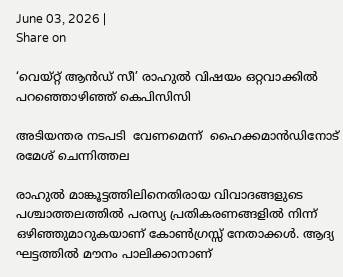June 03, 2026 |
Share on

‘വെയ്റ്റ് ആന്‍ഡ് സീ’ രാഹുല്‍ വിഷയം ഒറ്റവാക്കില്‍ പറഞ്ഞൊഴിഞ്ഞ് കെപിസിസി

അടിയന്തര നടപടി  വേണമെന്ന്  ഹൈക്കമാന്‍ഡിനോട് രമേശ് ചെന്നിത്തല

രാഹുൽ മാങ്കൂട്ടത്തിലിനെതിരായ വിവാദങ്ങളുടെ പശ്ചാത്തലത്തിൽ പരസ്യ പ്രതികരണങ്ങളിൽ നിന്ന് ഒഴിഞ്ഞുമാറുകയാണ് കോൺഗ്രസ്സ് നേതാക്കൾ. ആദ്യ ഘട്ടത്തിൽ മൗനം പാലിക്കാനാണ്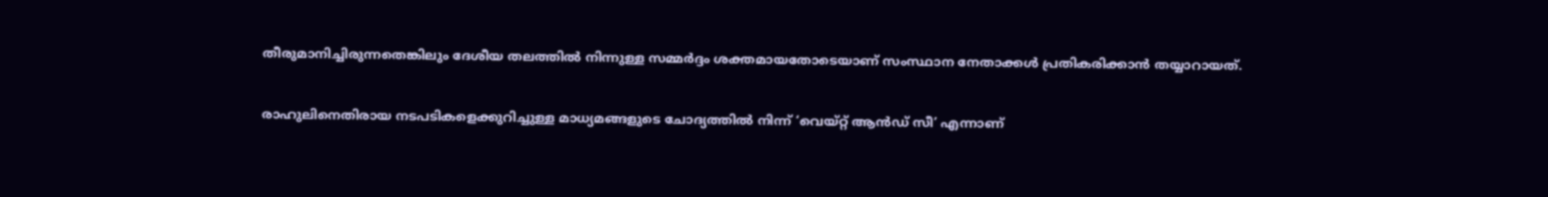തീരുമാനിച്ചിരുന്നതെങ്കിലും ദേശീയ തലത്തിൽ നിന്നുള്ള സമ്മർദ്ദം ശക്തമായതോടെയാണ് സംസ്ഥാന നേതാക്കൾ പ്രതികരിക്കാൻ തയ്യാറായത്.

രാഹുലിനെതിരായ നടപടികളെക്കുറിച്ചുള്ള മാധ്യമങ്ങളുടെ ചോദ്യത്തിൽ നിന്ന് ‘വെയ്റ്റ് ആന്‍ഡ് സീ’ എന്നാണ്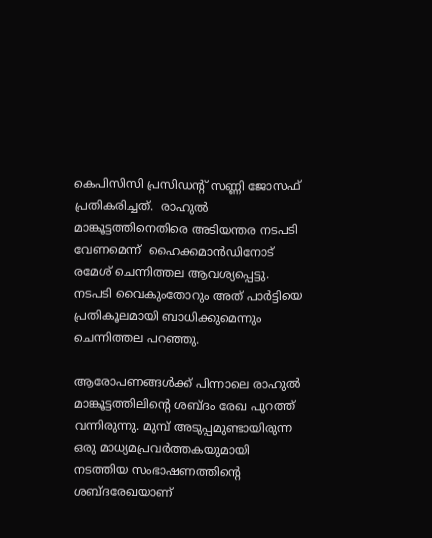കെപിസിസി പ്രസിഡന്റ് സണ്ണി ജോസഫ് പ്രതികരിച്ചത്.  രാഹുല്‍ മാങ്കൂട്ടത്തിനെതിരെ അടിയന്തര നടപടി  വേണമെന്ന്  ഹൈക്കമാന്‍ഡിനോട് രമേശ് ചെന്നിത്തല ആവശ്യപ്പെട്ടു. നടപടി വൈകുംതോറും അത് പാര്‍ട്ടിയെ പ്രതികൂലമായി ബാധിക്കുമെന്നും ചെന്നിത്തല പറഞ്ഞു.

ആരോപണങ്ങൾക്ക് പിന്നാലെ രാഹുൽ മാങ്കൂട്ടത്തിലിന്റെ ശബ്ദം രേഖ പുറത്ത് വന്നിരുന്നു. മുമ്പ് അടുപ്പമുണ്ടായിരുന്ന ഒരു മാധ്യമപ്രവർത്തകയുമായി നടത്തിയ സംഭാഷണത്തിന്റെ ശബ്ദരേഖയാണ്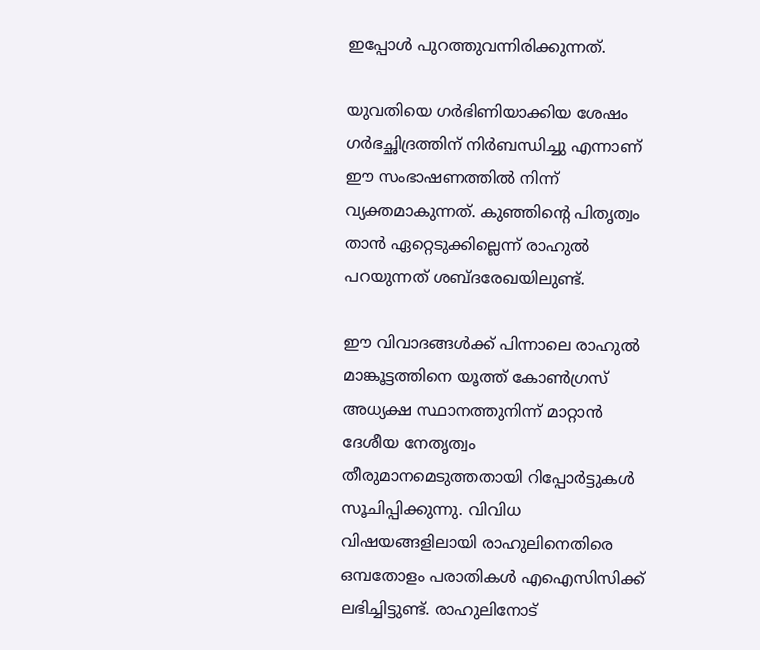ഇപ്പോൾ പുറത്തുവന്നിരിക്കുന്നത്.

യുവതിയെ ഗർഭിണിയാക്കിയ ശേഷം ഗർഭച്ഛിദ്രത്തിന് നിർബന്ധിച്ചു എന്നാണ് ഈ സംഭാഷണത്തിൽ നിന്ന് വ്യക്തമാകുന്നത്. കുഞ്ഞിന്റെ പിതൃത്വം താൻ ഏറ്റെടുക്കില്ലെന്ന് രാഹുൽ പറയുന്നത് ശബ്ദരേഖയിലുണ്ട്.

ഈ വിവാദങ്ങൾക്ക് പിന്നാലെ രാഹുൽ മാങ്കൂട്ടത്തിനെ യൂത്ത് കോൺഗ്രസ് അധ്യക്ഷ സ്ഥാനത്തുനിന്ന് മാറ്റാൻ ദേശീയ നേതൃത്വം തീരുമാനമെടുത്തതായി റിപ്പോർട്ടുകൾ സൂചിപ്പിക്കുന്നു. വിവിധ വിഷയങ്ങളിലായി രാഹുലിനെതിരെ ഒമ്പതോളം പരാതികൾ എഐസിസിക്ക് ലഭിച്ചിട്ടുണ്ട്. രാഹുലിനോട്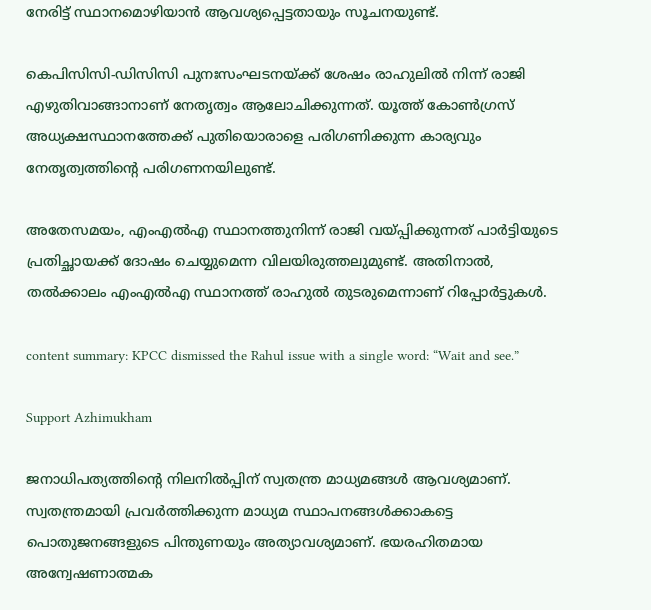നേരിട്ട് സ്ഥാനമൊഴിയാൻ ആവശ്യപ്പെട്ടതായും സൂചനയുണ്ട്.

കെപിസിസി-ഡിസിസി പുനഃസംഘടനയ്ക്ക് ശേഷം രാഹുലിൽ നിന്ന് രാജി എഴുതിവാങ്ങാനാണ് നേതൃത്വം ആലോചിക്കുന്നത്. യൂത്ത് കോൺഗ്രസ് അധ്യക്ഷസ്ഥാനത്തേക്ക് പുതിയൊരാളെ പരിഗണിക്കുന്ന കാര്യവും നേതൃത്വത്തിന്റെ പരിഗണനയിലുണ്ട്.

അതേസമയം, എംഎൽഎ സ്ഥാനത്തുനിന്ന് രാജി വയ്പ്പിക്കുന്നത് പാർട്ടിയുടെ പ്രതിച്ഛായക്ക് ദോഷം ചെയ്യുമെന്ന വിലയിരുത്തലുമുണ്ട്. അതിനാൽ, തൽക്കാലം എംഎൽഎ സ്ഥാനത്ത് രാഹുൽ തുടരുമെന്നാണ് റിപ്പോർട്ടുകൾ.

content summary: KPCC dismissed the Rahul issue with a single word: “Wait and see.”

Support Azhimukham

ജനാധിപത്യത്തിന്റെ നിലനിൽപ്പിന് സ്വതന്ത്ര മാധ്യമങ്ങൾ ആവശ്യമാണ്. സ്വതന്ത്രമായി പ്രവർത്തിക്കുന്ന മാധ്യമ സ്ഥാപനങ്ങൾക്കാകട്ടെ പൊതുജനങ്ങളുടെ പിന്തുണയും അത്യാവശ്യമാണ്. ഭയരഹിതമായ അന്വേഷണാത്മക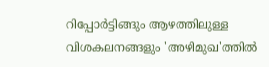റിപ്പോർട്ടിങ്ങും ആഴത്തിലുള്ള വിശകലനങ്ങളും 'അഴിമുഖ'ത്തിൽ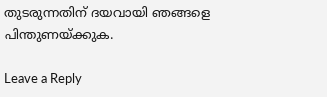തുടരുന്നതിന് ദയവായി ഞങ്ങളെ പിന്തുണയ്ക്കുക.

Leave a Reply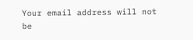Your email address will not be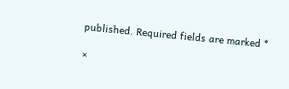published. Required fields are marked *

×